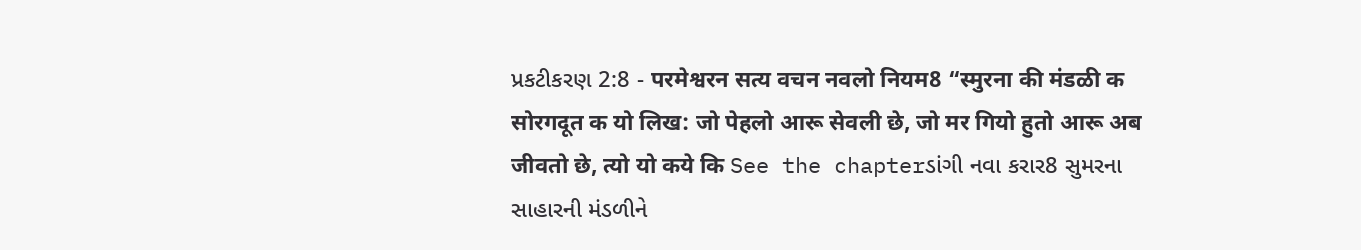પ્રકટીકરણ 2:8 - परमेश्वरन सत्य वचन नवलो नियम8 “स्मुरना की मंडळी क सोरगदूत क यो लिख: जो पेहलो आरू सेवली छे, जो मर गियो हुतो आरू अब जीवतो छे, त्यो यो कये कि See the chapterડાંગી નવા કરાર8 સુમરના સાહારની મંડળીને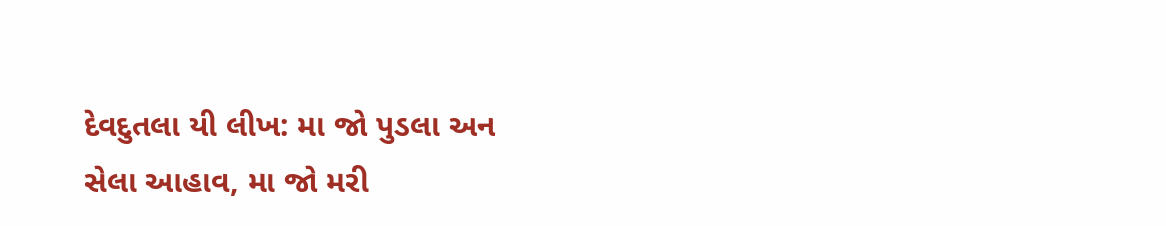દેવદુતલા યી લીખ: મા જો પુડલા અન સેલા આહાવ, મા જો મરી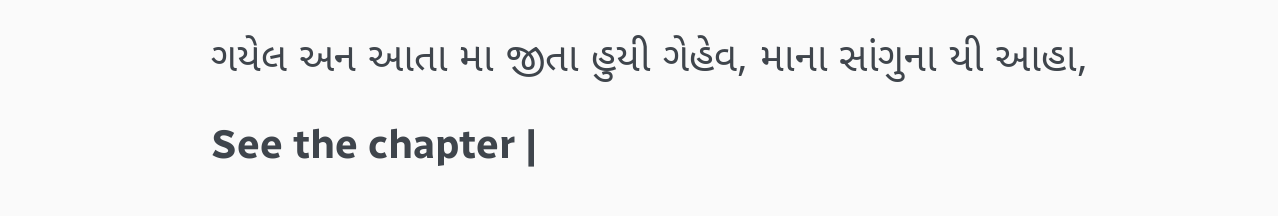ગયેલ અન આતા મા જીતા હુયી ગેહેવ, માના સાંગુના યી આહા, See the chapter |